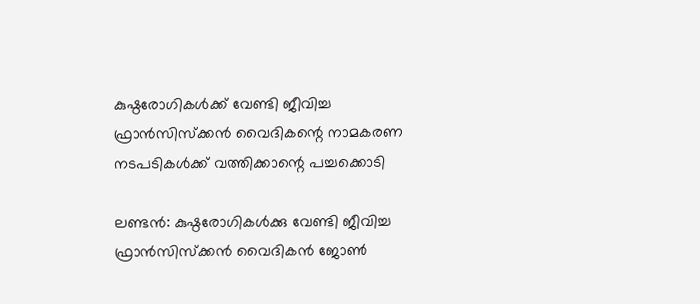കുഷ്ഠരോഗികള്‍ക്ക് വേണ്ടി ജീവിച്ച ഫ്രാന്‍സിസ്‌ക്കന്‍ വൈദികന്റെ നാമകരണ നടപടികള്‍ക്ക് വത്തിക്കാന്റെ പച്ചക്കൊടി

ലണ്ടന്‍: കുഷ്ഠരോഗികള്‍ക്കു വേണ്ടി ജീവിച്ച ഫ്രാന്‍സിസ്‌ക്കന്‍ വൈദികന്‍ ജോണ്‍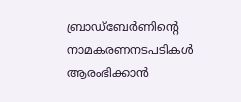ബ്രാഡ്‌ബേര്‍ണിന്റെ നാമകരണനടപടികള്‍ ആരംഭിക്കാന്‍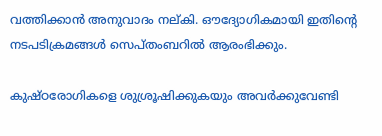വത്തിക്കാന്‍ അനുവാദം നല്കി. ഔദ്യോഗികമായി ഇതിന്റെ നടപടിക്രമങ്ങള്‍ സെപ്തംബറില്‍ ആരംഭിക്കും.

കുഷ്ഠരോഗികളെ ശുശ്രൂഷിക്കുകയും അവര്‍ക്കുവേണ്ടി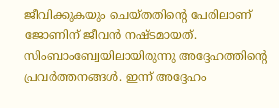ജീവിക്കുകയും ചെയ്തതിന്റെ പേരിലാണ് ജോണിന് ജീവന്‍ നഷ്ടമായത്. സിംബാംബ്വേയിലായിരുന്നു അദ്ദേഹത്തിന്റെ പ്രവര്‍ത്തനങ്ങള്‍. ഇന്ന് അദ്ദേഹം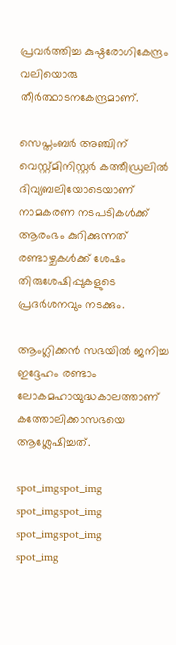പ്രവര്‍ത്തിച്ച കുഷ്ഠരോഗികേന്ദ്രം വലിയൊരു തീര്‍ത്ഥാടനകേന്ദ്രമാണ്.

സെപ്തംബര്‍ അഞ്ചിന് വെസ്റ്റ്മിനിസ്റ്റര്‍ കത്തീഡ്രലില്‍ ദിവ്യബലിയോടെയാണ് നാമകരണ നടപടികള്‍ക്ക് ആരംഭം കുറിക്കുന്നത് രണ്ടാഴ്ചകള്‍ക്ക് ശേഷം തിരുശേഷിപ്പുകളുടെ പ്രദര്‍ശനവും നടക്കും.

ആംഗ്ലിക്കന്‍ സഭയില്‍ ജനിച്ച ഇദ്ദേഹം രണ്ടാം ലോകമഹായുദ്ധകാലത്താണ് കത്തോലിക്കാസഭയെ ആശ്ലേഷിച്ചത്.

spot_imgspot_img
spot_imgspot_img
spot_imgspot_img
spot_img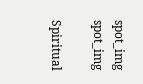spot_img
spot_img

Spiritual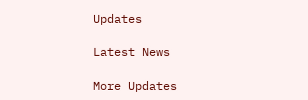Updates

Latest News

More Updates